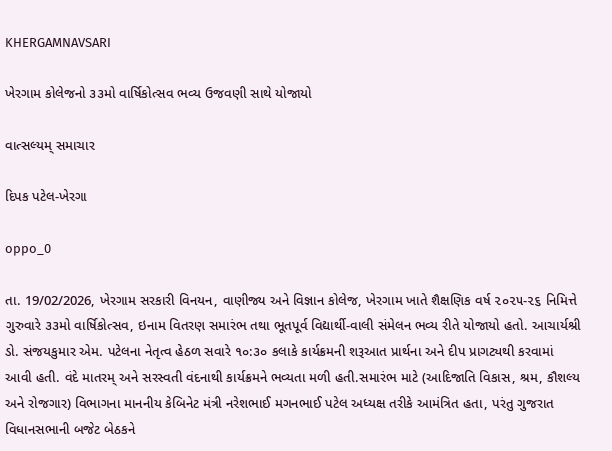KHERGAMNAVSARI

ખેરગામ કોલેજનો ૩૩મો વાર્ષિકોત્સવ ભવ્ય ઉજવણી સાથે યોજાયો

વાત્સલ્યમ્ સમાચાર

દિપક પટેલ-ખેરગા

oppo_0

તા. 19/02/2026, ખેરગામ સરકારી વિનયન, વાણીજ્ય અને વિજ્ઞાન કોલેજ, ખેરગામ ખાતે શૈક્ષણિક વર્ષ ૨૦૨૫-૨૬ નિમિત્તે ગુરુવારે ૩૩મો વાર્ષિકોત્સવ, ઇનામ વિતરણ સમારંભ તથા ભૂતપૂર્વ વિદ્યાર્થી-વાલી સંમેલન ભવ્ય રીતે યોજાયો હતો. આચાર્યશ્રી ડો. સંજયકુમાર એમ. પટેલના નેતૃત્વ હેઠળ સવારે ૧૦:૩૦ કલાકે કાર્યક્રમની શરૂઆત પ્રાર્થના અને દીપ પ્રાગટ્યથી કરવામાં આવી હતી. વંદે માતરમ્ અને સરસ્વતી વંદનાથી કાર્યક્રમને ભવ્યતા મળી હતી.સમારંભ માટે (આદિજાતિ વિકાસ, શ્રમ, કૌશલ્ય અને રોજગાર) વિભાગના માનનીય કેબિનેટ મંત્રી નરેશભાઈ મગનભાઈ પટેલ અધ્યક્ષ તરીકે આમંત્રિત હતા, પરંતુ ગુજરાત વિધાનસભાની બજેટ બેઠકને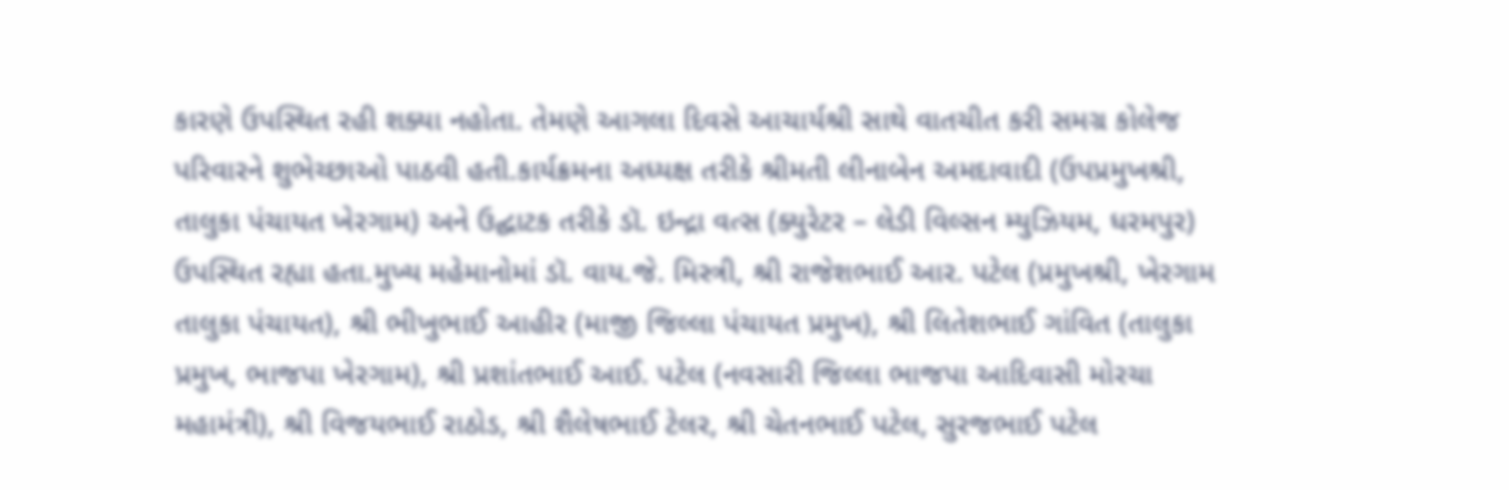કારણે ઉપસ્થિત રહી શક્યા નહોતા. તેમણે આગલા દિવસે આચાર્યશ્રી સાથે વાતચીત કરી સમગ્ર કોલેજ પરિવારને શુભેચ્છાઓ પાઠવી હતી.કાર્યક્રમના અધ્યક્ષ તરીકે શ્રીમતી લીનાબેન અમદાવાદી (ઉપપ્રમુખશ્રી, તાલુકા પંચાયત ખેરગામ) અને ઉદ્ઘાટક તરીકે ડૉ. ઇન્દ્રા વત્સ (ક્યુરેટર – લેડી વિલ્સન મ્યુઝિયમ, ધરમપુર) ઉપસ્થિત રહ્યા હતા.મુખ્ય મહેમાનોમાં ડૉ. વાય.જે. મિસ્ત્રી, શ્રી રાજેશભાઈ આર. પટેલ (પ્રમુખશ્રી, ખેરગામ તાલુકા પંચાયત), શ્રી ભીખુભાઈ આહીર (માજી જિલ્લા પંચાયત પ્રમુખ), શ્રી લિતેશભાઈ ગાંવિત (તાલુકા પ્રમુખ, ભાજપા ખેરગામ), શ્રી પ્રશાંતભાઈ આઈ. પટેલ (નવસારી જિલ્લા ભાજપા આદિવાસી મોરચા મહામંત્રી), શ્રી વિજયભાઈ રાઠોડ, શ્રી શૈલેષભાઈ ટેલર, શ્રી ચેતનભાઈ પટેલ, સુરજભાઈ પટેલ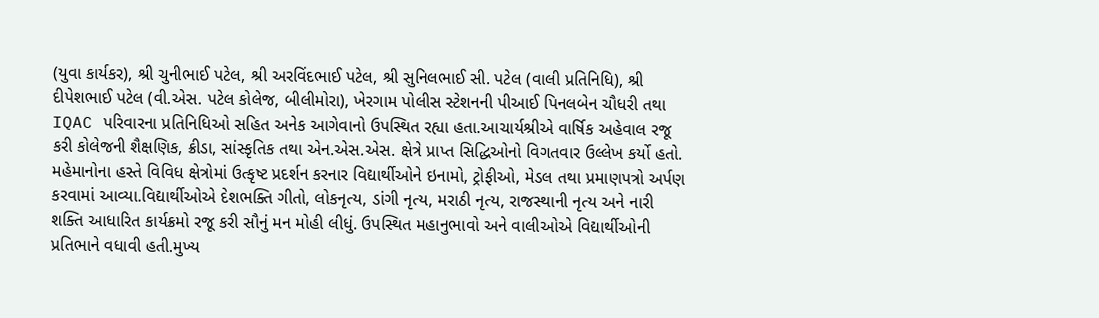(યુવા કાર્યકર), શ્રી ચુનીભાઈ પટેલ, શ્રી અરવિંદભાઈ પટેલ, શ્રી સુનિલભાઈ સી. પટેલ (વાલી પ્રતિનિધિ), શ્રી દીપેશભાઈ પટેલ (વી.એસ. પટેલ કોલેજ, બીલીમોરા), ખેરગામ પોલીસ સ્ટેશનની પીઆઈ પિનલબેન ચૌધરી તથા IQAC પરિવારના પ્રતિનિધિઓ સહિત અનેક આગેવાનો ઉપસ્થિત રહ્યા હતા.આચાર્યશ્રીએ વાર્ષિક અહેવાલ રજૂ કરી કોલેજની શૈક્ષણિક, ક્રીડા, સાંસ્કૃતિક તથા એન.એસ.એસ. ક્ષેત્રે પ્રાપ્ત સિદ્ધિઓનો વિગતવાર ઉલ્લેખ કર્યો હતો. મહેમાનોના હસ્તે વિવિધ ક્ષેત્રોમાં ઉત્કૃષ્ટ પ્રદર્શન કરનાર વિદ્યાર્થીઓને ઇનામો, ટ્રોફીઓ, મેડલ તથા પ્રમાણપત્રો અર્પણ કરવામાં આવ્યા.વિદ્યાર્થીઓએ દેશભક્તિ ગીતો, લોકનૃત્ય, ડાંગી નૃત્ય, મરાઠી નૃત્ય, રાજસ્થાની નૃત્ય અને નારી શક્તિ આધારિત કાર્યક્રમો રજૂ કરી સૌનું મન મોહી લીધું. ઉપસ્થિત મહાનુભાવો અને વાલીઓએ વિદ્યાર્થીઓની પ્રતિભાને વધાવી હતી.મુખ્ય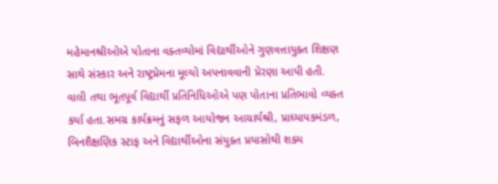મહેમાનશ્રીઓએ પોતાના વક્તવ્યોમાં વિદ્યાર્થીઓને ગુણવત્તાયુક્ત શિક્ષણ સાથે સંસ્કાર અને રાષ્ટ્રપ્રેમના મૂલ્યો અપનાવવાની પ્રેરણા આપી હતી. વાલી તથા ભૂતપૂર્વ વિદ્યાર્થી પ્રતિનિધિઓએ પણ પોતાના પ્રતિભાવો વ્યક્ત કર્યા હતા.સમગ્ર કાર્યક્રમનું સફળ આયોજન આચાર્યશ્રી, પ્રાધ્યાપકમંડળ, બિનશૈક્ષણિક સ્ટાફ અને વિદ્યાર્થીઓના સંયુક્ત પ્રયાસોથી શક્ય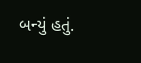બન્યું હતું.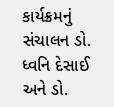કાર્યક્રમનું સંચાલન ડો. ધ્વનિ દેસાઈ અને ડો.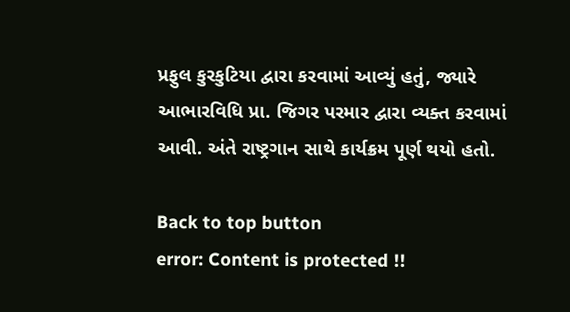પ્રફુલ કુરકુટિયા દ્વારા કરવામાં આવ્યું હતું, જ્યારે આભારવિધિ પ્રા. જિગર પરમાર દ્વારા વ્યક્ત કરવામાં આવી. અંતે રાષ્ટ્રગાન સાથે કાર્યક્રમ પૂર્ણ થયો હતો.

Back to top button
error: Content is protected !!